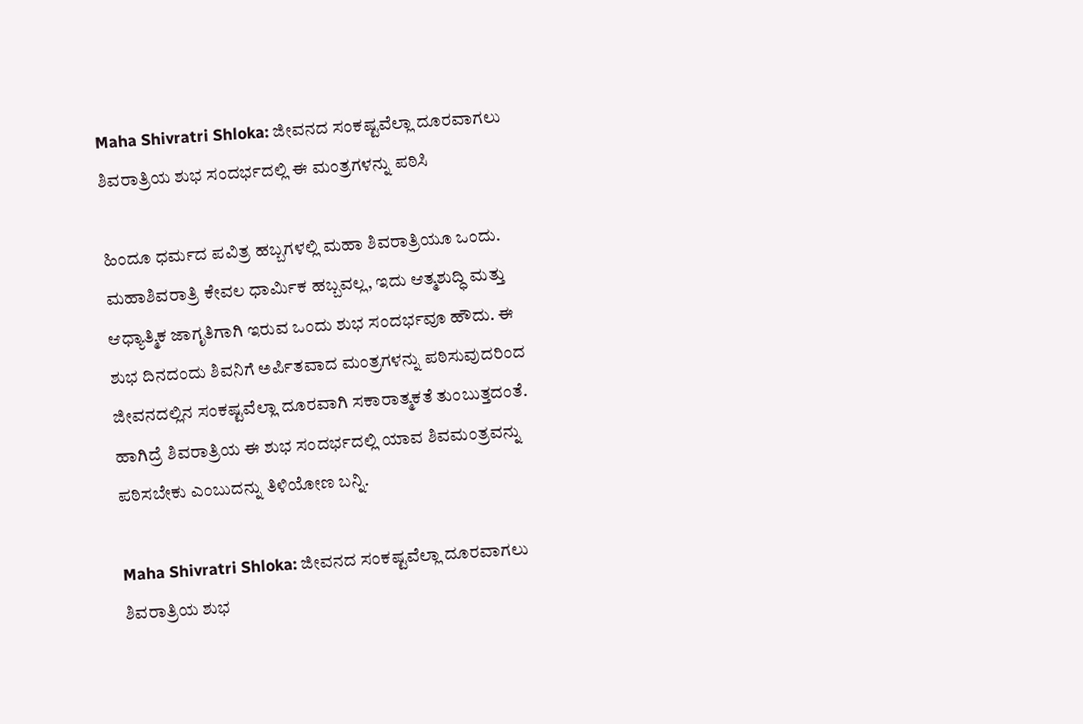Maha Shivratri Shloka: ಜೀವನದ ಸಂಕಷ್ಟವೆಲ್ಲಾ ದೂರವಾಗಲು ಶಿವರಾತ್ರಿಯ ಶುಭ ಸಂದರ್ಭದಲ್ಲಿ ಈ ಮಂತ್ರಗಳನ್ನು ಪಠಿಸಿ

ಹಿಂದೂ ಧರ್ಮದ ಪವಿತ್ರ ಹಬ್ಬಗಳಲ್ಲಿ ಮಹಾ ಶಿವರಾತ್ರಿಯೂ ಒಂದು. ಮಹಾಶಿವರಾತ್ರಿ ಕೇವಲ ಧಾರ್ಮಿಕ ಹಬ್ಬವಲ್ಲ, ಇದು ಆತ್ಮಶುದ್ಧಿ ಮತ್ತು ಆಧ್ಯಾತ್ಮಿಕ ಜಾಗೃತಿಗಾಗಿ ಇರುವ ಒಂದು ಶುಭ ಸಂದರ್ಭವೂ ಹೌದು. ಈ ಶುಭ ದಿನದಂದು ಶಿವನಿಗೆ ಅರ್ಪಿತವಾದ ಮಂತ್ರಗಳನ್ನು ಪಠಿಸುವುದರಿಂದ ಜೀವನದಲ್ಲಿನ ಸಂಕಷ್ಟವೆಲ್ಲಾ ದೂರವಾಗಿ ಸಕಾರಾತ್ಮಕತೆ ತುಂಬುತ್ತದಂತೆ. ಹಾಗಿದ್ರೆ ಶಿವರಾತ್ರಿಯ ಈ ಶುಭ ಸಂದರ್ಭದಲ್ಲಿ ಯಾವ ಶಿವಮಂತ್ರವನ್ನು ಪಠಿಸಬೇಕು ಎಂಬುದನ್ನು ತಿಳಿಯೋಣ ಬನ್ನಿ.

Maha Shivratri Shloka: ಜೀವನದ ಸಂಕಷ್ಟವೆಲ್ಲಾ ದೂರವಾಗಲು ಶಿವರಾತ್ರಿಯ ಶುಭ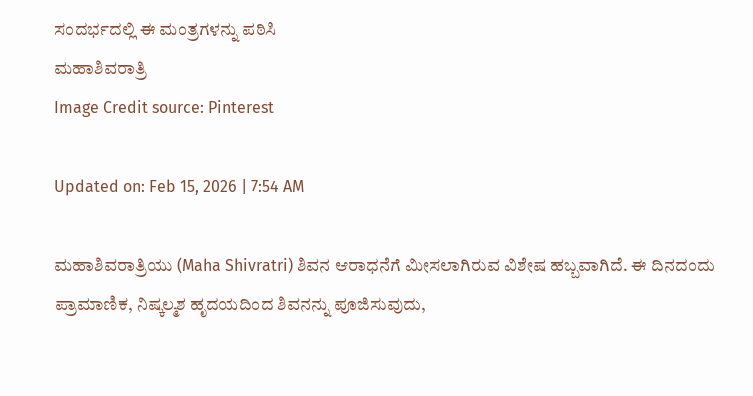ಸಂದರ್ಭದಲ್ಲಿ ಈ ಮಂತ್ರಗಳನ್ನು ಪಠಿಸಿ
ಮಹಾಶಿವರಾತ್ರಿ
Image Credit source: Pinterest

Updated on: Feb 15, 2026 | 7:54 AM

ಮಹಾಶಿವರಾತ್ರಿಯು (Maha Shivratri) ಶಿವನ ಆರಾಧನೆಗೆ ಮೀಸಲಾಗಿರುವ ವಿಶೇಷ ಹಬ್ಬವಾಗಿದೆ. ಈ ದಿನದಂದು ಪ್ರಾಮಾಣಿಕ, ನಿಷ್ಕಲ್ಮಶ ಹೃದಯದಿಂದ ಶಿವನನ್ನು ಪೂಜಿಸುವುದು,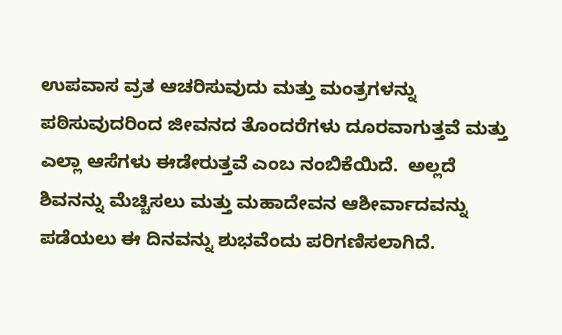ಉಪವಾಸ ವ್ರತ ಆಚರಿಸುವುದು ಮತ್ತು ಮಂತ್ರಗಳನ್ನು ಪಠಿಸುವುದರಿಂದ ಜೀವನದ ತೊಂದರೆಗಳು ದೂರವಾಗುತ್ತವೆ ಮತ್ತು ಎಲ್ಲಾ ಆಸೆಗಳು ಈಡೇರುತ್ತವೆ ಎಂಬ ನಂಬಿಕೆಯಿದೆ.  ಅಲ್ಲದೆ  ಶಿವನನ್ನು ಮೆಚ್ಚಿಸಲು ಮತ್ತು ಮಹಾದೇವನ ಆಶೀರ್ವಾದವನ್ನು ಪಡೆಯಲು ಈ ದಿನವನ್ನು ಶುಭವೆಂದು ಪರಿಗಣಿಸಲಾಗಿದೆ.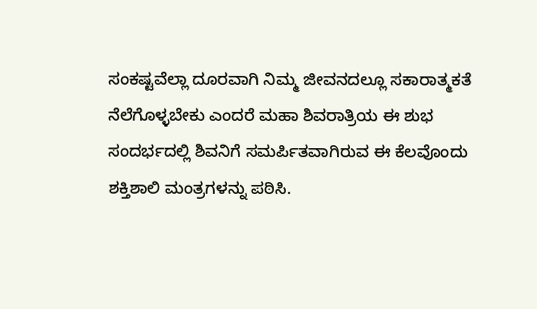ಸಂಕಷ್ಟವೆಲ್ಲಾ ದೂರವಾಗಿ ನಿಮ್ಮ ಜೀವನದಲ್ಲೂ ಸಕಾರಾತ್ಮಕತೆ ನೆಲೆಗೊಳ್ಳಬೇಕು ಎಂದರೆ ಮಹಾ ಶಿವರಾತ್ರಿಯ ಈ ಶುಭ ಸಂದರ್ಭದಲ್ಲಿ ಶಿವನಿಗೆ ಸಮರ್ಪಿತವಾಗಿರುವ ಈ ಕೆಲವೊಂದು ಶಕ್ತಿಶಾಲಿ ಮಂತ್ರಗಳನ್ನು ಪಠಿಸಿ.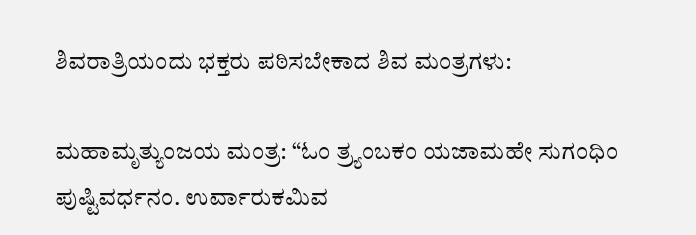ಶಿವರಾತ್ರಿಯಂದು ಭಕ್ತರು ಪಠಿಸಬೇಕಾದ ಶಿವ ಮಂತ್ರಗಳು:

ಮಹಾಮೃತ್ಯುಂಜಯ ಮಂತ್ರ: “ಓಂ ತ್ರ್ಯಂಬಕಂ ಯಜಾಮಹೇ ಸುಗಂಧಿಂ ಪುಷ್ಟಿವರ್ಧನಂ. ಉರ್ವಾರುಕಮಿವ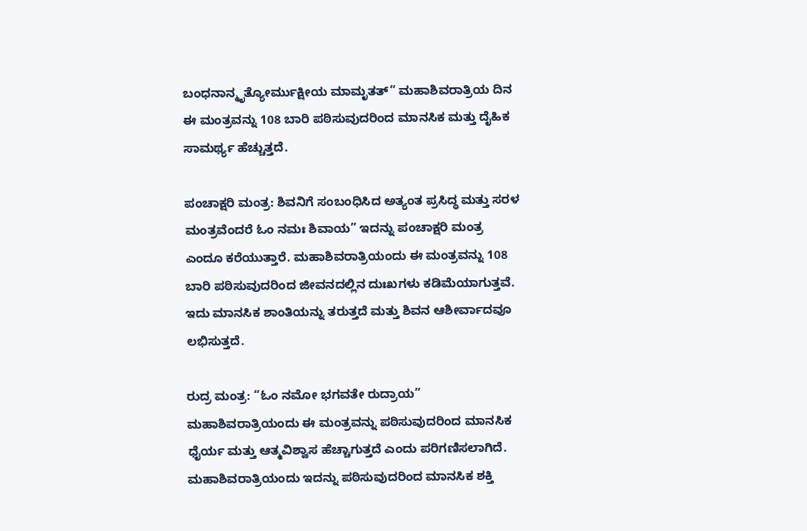ಬಂಧನಾನ್ಮೃತ್ಯೋರ್ಮುಕ್ಷೀಯ ಮಾಮೃತತ್” ಮಹಾಶಿವರಾತ್ರಿಯ ದಿನ ಈ ಮಂತ್ರವನ್ನು 108 ಬಾರಿ ಪಠಿಸುವುದರಿಂದ ಮಾನಸಿಕ ಮತ್ತು ದೈಹಿಕ ಸಾಮರ್ಥ್ಯ ಹೆಚ್ಚುತ್ತದೆ.

ಪಂಚಾಕ್ಷರಿ ಮಂತ್ರ: ಶಿವನಿಗೆ ಸಂಬಂಧಿಸಿದ ಅತ್ಯಂತ ಪ್ರಸಿದ್ಧ ಮತ್ತು ಸರಳ ಮಂತ್ರವೆಂದರೆ ಓಂ ನಮಃ ಶಿವಾಯ” ಇದನ್ನು ಪಂಚಾಕ್ಷರಿ ಮಂತ್ರ ಎಂದೂ ಕರೆಯುತ್ತಾರೆ. ಮಹಾಶಿವರಾತ್ರಿಯಂದು ಈ ಮಂತ್ರವನ್ನು 108 ಬಾರಿ ಪಠಿಸುವುದರಿಂದ ಜೀವನದಲ್ಲಿನ ದುಃಖಗಳು ಕಡಿಮೆಯಾಗುತ್ತವೆ. ಇದು ಮಾನಸಿಕ ಶಾಂತಿಯನ್ನು ತರುತ್ತದೆ ಮತ್ತು ಶಿವನ ಆಶೀರ್ವಾದವೂ ಲಭಿಸುತ್ತದೆ.

ರುದ್ರ ಮಂತ್ರ: “ಓಂ ನಮೋ ಭಗವತೇ ರುದ್ರಾಯ” ಮಹಾಶಿವರಾತ್ರಿಯಂದು ಈ ಮಂತ್ರವನ್ನು ಪಠಿಸುವುದರಿಂದ ಮಾನಸಿಕ ಧೈರ್ಯ ಮತ್ತು ಆತ್ಮವಿಶ್ವಾಸ ಹೆಚ್ಚಾಗುತ್ತದೆ ಎಂದು ಪರಿಗಣಿಸಲಾಗಿದೆ. ಮಹಾಶಿವರಾತ್ರಿಯಂದು ಇದನ್ನು ಪಠಿಸುವುದರಿಂದ ಮಾನಸಿಕ ಶಕ್ತಿ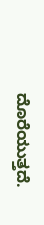ದೊರೆಯುತ್ತದೆ.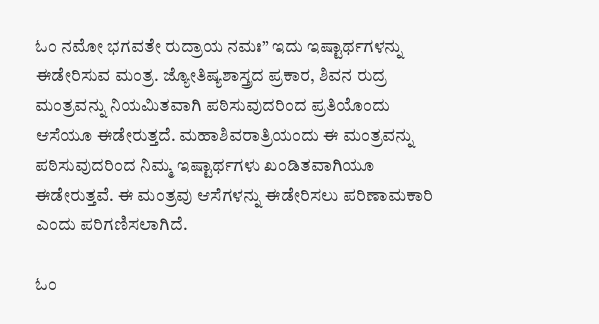ಓಂ ನಮೋ ಭಗವತೇ ರುದ್ರಾಯ ನಮಃ” ಇದು ಇಷ್ಟಾರ್ಥಗಳನ್ನು ಈಡೇರಿಸುವ ಮಂತ್ರ. ಜ್ಯೋತಿಷ್ಯಶಾಸ್ತ್ರದ ಪ್ರಕಾರ, ಶಿವನ ರುದ್ರ ಮಂತ್ರವನ್ನು ನಿಯಮಿತವಾಗಿ ಪಠಿಸುವುದರಿಂದ ಪ್ರತಿಯೊಂದು ಆಸೆಯೂ ಈಡೇರುತ್ತದೆ. ಮಹಾಶಿವರಾತ್ರಿಯಂದು ಈ ಮಂತ್ರವನ್ನು ಪಠಿಸುವುದರಿಂದ ನಿಮ್ಮ ಇಷ್ಟಾರ್ಥಗಳು ಖಂಡಿತವಾಗಿಯೂ ಈಡೇರುತ್ತವೆ. ಈ ಮಂತ್ರವು ಆಸೆಗಳನ್ನು ಈಡೇರಿಸಲು ಪರಿಣಾಮಕಾರಿ ಎಂದು ಪರಿಗಣಿಸಲಾಗಿದೆ.

ಓಂ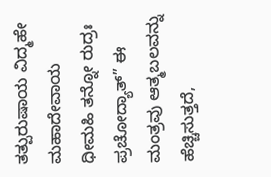ತತ್ಪುರುಷಾಯ ವಿದ್ಮಹೇ ಮಹಾದೇವಾಯ ಧೀಮಹಿ ತನ್ನೋ ರುದ್ರಃ ಪ್ರಚೋದ್ಯಾತ್” ಈ ಮಂತ್ರವು ಆತ್ಮಬಲವನ್ನು ಹೆಚ್ಚಿಸುತ್ತದೆ,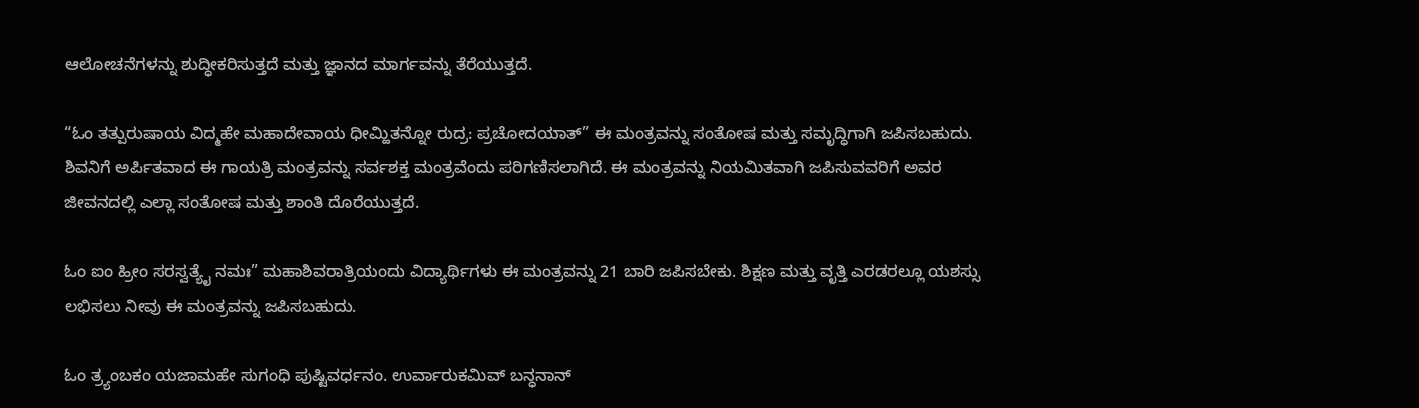ಆಲೋಚನೆಗಳನ್ನು ಶುದ್ಧೀಕರಿಸುತ್ತದೆ ಮತ್ತು ಜ್ಞಾನದ ಮಾರ್ಗವನ್ನು ತೆರೆಯುತ್ತದೆ.

“ಓಂ ತತ್ಪುರುಷಾಯ ವಿದ್ಮಹೇ ಮಹಾದೇವಾಯ ಧೀಮ್ಹಿತನ್ನೋ ರುದ್ರ: ಪ್ರಚೋದಯಾತ್” ಈ ಮಂತ್ರವನ್ನು ಸಂತೋಷ ಮತ್ತು ಸಮೃದ್ಧಿಗಾಗಿ ಜಪಿಸಬಹುದು. ಶಿವನಿಗೆ ಅರ್ಪಿತವಾದ ಈ ಗಾಯತ್ರಿ ಮಂತ್ರವನ್ನು ಸರ್ವಶಕ್ತ ಮಂತ್ರವೆಂದು ಪರಿಗಣಿಸಲಾಗಿದೆ. ಈ ಮಂತ್ರವನ್ನು ನಿಯಮಿತವಾಗಿ ಜಪಿಸುವವರಿಗೆ ಅವರ ಜೀವನದಲ್ಲಿ ಎಲ್ಲಾ ಸಂತೋಷ ಮತ್ತು ಶಾಂತಿ ದೊರೆಯುತ್ತದೆ.

ಓಂ ಐಂ ಹ್ರೀಂ ಸರಸ್ವತ್ಯೈ ನಮಃ” ಮಹಾಶಿವರಾತ್ರಿಯಂದು ವಿದ್ಯಾರ್ಥಿಗಳು ಈ ಮಂತ್ರವನ್ನು 21 ಬಾರಿ ಜಪಿಸಬೇಕು. ಶಿಕ್ಷಣ ಮತ್ತು ವೃತ್ತಿ ಎರಡರಲ್ಲೂ ಯಶಸ್ಸು ಲಭಿಸಲು ನೀವು ಈ ಮಂತ್ರವನ್ನು ಜಪಿಸಬಹುದು.

ಓಂ ತ್ರ್ಯಂಬಕಂ ಯಜಾಮಹೇ ಸುಗಂಧಿ ಪುಷ್ಟಿವರ್ಧನಂ. ಉರ್ವಾರುಕಮಿವ್ ಬನ್ಧನಾನ್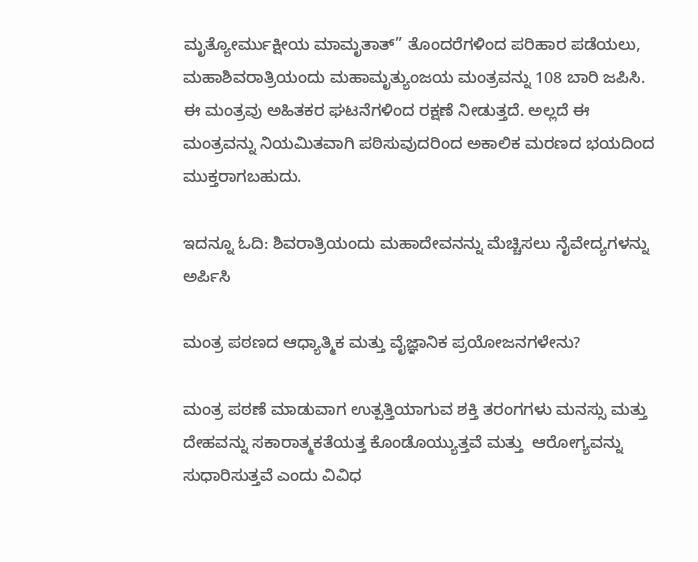ಮೃತ್ಯೋರ್ಮುಕ್ಷೀಯ ಮಾಮೃತಾತ್” ತೊಂದರೆಗಳಿಂದ ಪರಿಹಾರ ಪಡೆಯಲು, ಮಹಾಶಿವರಾತ್ರಿಯಂದು ಮಹಾಮೃತ್ಯುಂಜಯ ಮಂತ್ರವನ್ನು 108 ಬಾರಿ ಜಪಿಸಿ. ಈ ಮಂತ್ರವು ಅಹಿತಕರ ಘಟನೆಗಳಿಂದ ರಕ್ಷಣೆ ನೀಡುತ್ತದೆ. ಅಲ್ಲದೆ ಈ ಮಂತ್ರವನ್ನು ನಿಯಮಿತವಾಗಿ ಪಠಿಸುವುದರಿಂದ ಅಕಾಲಿಕ ಮರಣದ ಭಯದಿಂದ ಮುಕ್ತರಾಗಬಹುದು.

ಇದನ್ನೂ ಓದಿ: ಶಿವರಾತ್ರಿಯಂದು ಮಹಾದೇವನನ್ನು ಮೆಚ್ಚಿಸಲು ನೈವೇದ್ಯಗಳನ್ನು ಅರ್ಪಿಸಿ

ಮಂತ್ರ ಪಠಣದ ಆಧ್ಯಾತ್ಮಿಕ ಮತ್ತು ವೈಜ್ಞಾನಿಕ ಪ್ರಯೋಜನಗಳೇನು?

ಮಂತ್ರ ಪಠಣೆ ಮಾಡುವಾಗ ಉತ್ಪತ್ತಿಯಾಗುವ ಶಕ್ತಿ ತರಂಗಗಳು ಮನಸ್ಸು ಮತ್ತು ದೇಹವನ್ನು ಸಕಾರಾತ್ಮಕತೆಯತ್ತ ಕೊಂಡೊಯ್ಯುತ್ತವೆ ಮತ್ತು  ಆರೋಗ್ಯವನ್ನು ಸುಧಾರಿಸುತ್ತವೆ ಎಂದು ವಿವಿಧ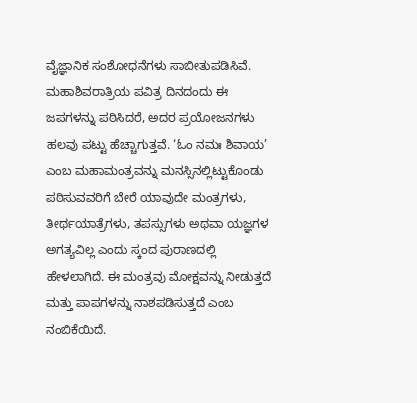ವೈಜ್ಞಾನಿಕ ಸಂಶೋಧನೆಗಳು ಸಾಬೀತುಪಡಿಸಿವೆ. ಮಹಾಶಿವರಾತ್ರಿಯ ಪವಿತ್ರ ದಿನದಂದು ಈ ಜಪಗಳನ್ನು ಪಠಿಸಿದರೆ, ಅದರ ಪ್ರಯೋಜನಗಳು ಹಲವು ಪಟ್ಟು ಹೆಚ್ಚಾಗುತ್ತವೆ. ‘ಓಂ ನಮಃ ಶಿವಾಯ’ ಎಂಬ ಮಹಾಮಂತ್ರವನ್ನು ಮನಸ್ಸಿನಲ್ಲಿಟ್ಟುಕೊಂಡು ಪಠಿಸುವವರಿಗೆ ಬೇರೆ ಯಾವುದೇ ಮಂತ್ರಗಳು, ತೀರ್ಥಯಾತ್ರೆಗಳು, ತಪಸ್ಸುಗಳು ಅಥವಾ ಯಜ್ಞಗಳ ಅಗತ್ಯವಿಲ್ಲ ಎಂದು ಸ್ಕಂದ ಪುರಾಣದಲ್ಲಿ ಹೇಳಲಾಗಿದೆ. ಈ ಮಂತ್ರವು ಮೋಕ್ಷವನ್ನು ನೀಡುತ್ತದೆ ಮತ್ತು ಪಾಪಗಳನ್ನು ನಾಶಪಡಿಸುತ್ತದೆ ಎಂಬ ನಂಬಿಕೆಯಿದೆ.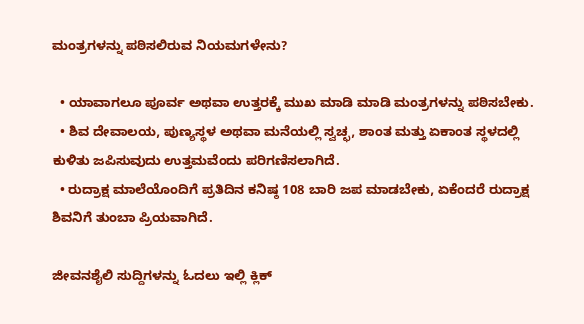ಮಂತ್ರಗಳನ್ನು ಪಠಿಸಲಿರುವ ನಿಯಮಗಳೇನು?

  • ಯಾವಾಗಲೂ ಪೂರ್ವ ಅಥವಾ ಉತ್ತರಕ್ಕೆ ಮುಖ ಮಾಡಿ ಮಾಡಿ ಮಂತ್ರಗಳನ್ನು ಪಠಿಸಬೇಕು.
  • ಶಿವ ದೇವಾಲಯ, ಪುಣ್ಯಸ್ಥಳ ಅಥವಾ ಮನೆಯಲ್ಲಿ ಸ್ವಚ್ಛ, ಶಾಂತ ಮತ್ತು ಏಕಾಂತ ಸ್ಥಳದಲ್ಲಿ ಕುಳಿತು ಜಪಿಸುವುದು ಉತ್ತಮವೆಂದು ಪರಿಗಣಿಸಲಾಗಿದೆ.
  • ರುದ್ರಾಕ್ಷ ಮಾಲೆಯೊಂದಿಗೆ ಪ್ರತಿದಿನ ಕನಿಷ್ಠ 108 ಬಾರಿ ಜಪ ಮಾಡಬೇಕು, ಏಕೆಂದರೆ ರುದ್ರಾಕ್ಷ ಶಿವನಿಗೆ ತುಂಬಾ ಪ್ರಿಯವಾಗಿದೆ.

ಜೀವನಶೈಲಿ ಸುದ್ದಿಗಳನ್ನು ಓದಲು ಇಲ್ಲಿ ಕ್ಲಿಕ್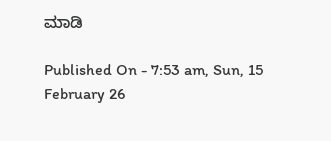ಮಾಡಿ

Published On - 7:53 am, Sun, 15 February 26